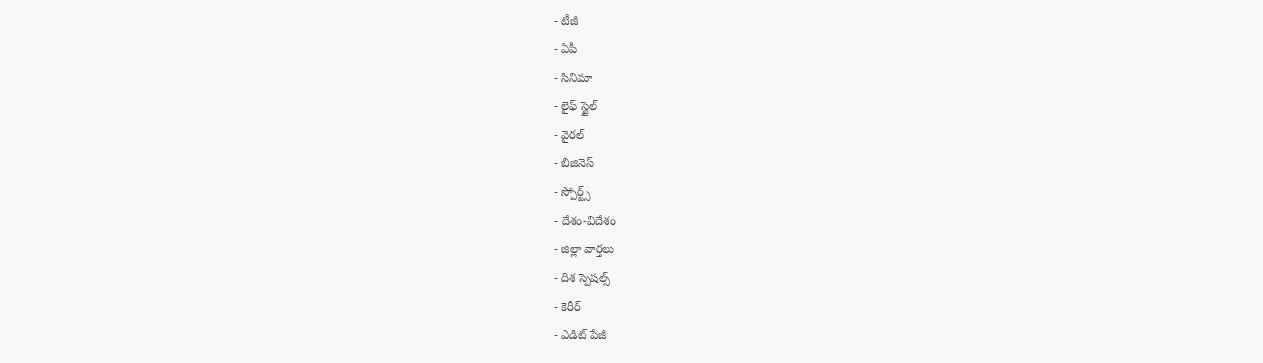- టీజీ
- ఏపీ
- సినిమా
- లైఫ్ స్టైల్
- వైరల్
- బిజినెస్
- స్పోర్ట్స్
- దేశం-విదేశం
- జిల్లా వార్తలు
- దిశ స్పెషల్స్
- కెరీర్
- ఎడిట్ పేజీ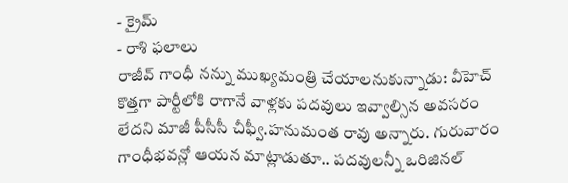- క్రైమ్
- రాశి ఫలాలు
రాజీవ్ గాంధీ నన్ను ముఖ్యమంత్రి చేయాలనుకున్నాడు: వీహెచ్
కొత్తగా పార్టీలోకి రాగానే వాళ్లకు పదవులు ఇవ్వాల్సిన అవసరం లేదని మాజీ పీసీసీ చీఫ్వీ.హనుమంత రావు అన్నారు. గురువారం గాంధీభవన్లో ఆయన మాట్లాడుతూ.. పదవులన్నీ ఒరిజినల్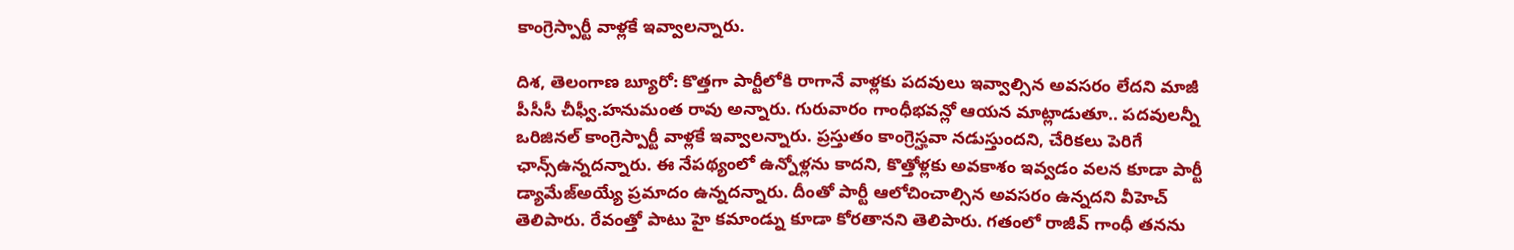కాంగ్రెస్పార్టీ వాళ్లకే ఇవ్వాలన్నారు.

దిశ, తెలంగాణ బ్యూరో: కొత్తగా పార్టీలోకి రాగానే వాళ్లకు పదవులు ఇవ్వాల్సిన అవసరం లేదని మాజీ పీసీసీ చీఫ్వీ.హనుమంత రావు అన్నారు. గురువారం గాంధీభవన్లో ఆయన మాట్లాడుతూ.. పదవులన్నీ ఒరిజినల్ కాంగ్రెస్పార్టీ వాళ్లకే ఇవ్వాలన్నారు. ప్రస్తుతం కాంగ్రెస్హవా నడుస్తుందని, చేరికలు పెరిగే ఛాన్స్ఉన్నదన్నారు. ఈ నేపథ్యంలో ఉన్నోళ్లను కాదని, కొత్తోళ్లకు అవకాశం ఇవ్వడం వలన కూడా పార్టీ డ్యామేజ్అయ్యే ప్రమాదం ఉన్నదన్నారు. దీంతో పార్టీ ఆలోచించాల్సిన అవసరం ఉన్నదని వీహెచ్ తెలిపారు. రేవంత్తో పాటు హై కమాండ్ను కూడా కోరతానని తెలిపారు. గతంలో రాజీవ్ గాంధీ తనను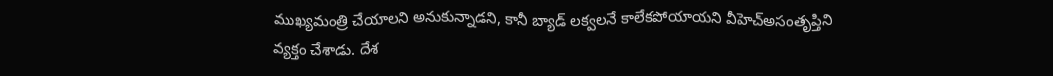ముఖ్యమంత్రి చేయాలని అనుకున్నాడని, కానీ బ్యాడ్ లక్వలనే కాలేకపోయాయని వీహెచ్అసంతృప్తిని వ్యక్తం చేశాడు. దేశ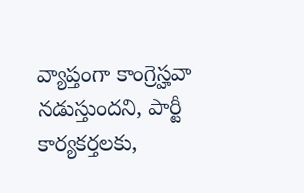వ్యాప్తంగా కాంగ్రెస్హవా నడుస్తుందని, పార్టీ కార్యకర్తలకు,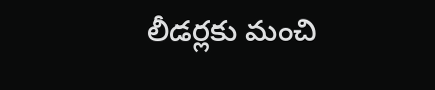లీడర్లకు మంచి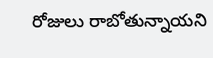రోజులు రాబోతున్నాయని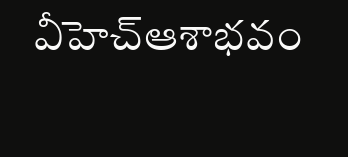వీహెచ్ఆశాభవం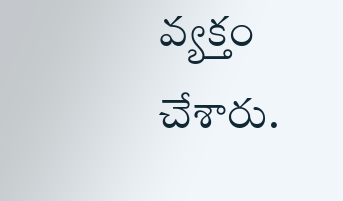వ్యక్తం చేశారు.